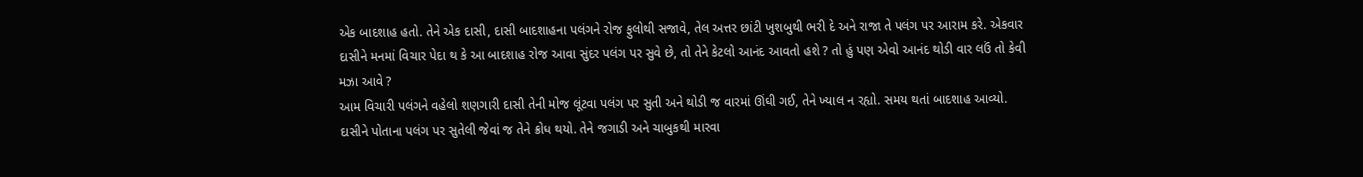એક બાદશાહ હતો. તેને એક દાસી, દાસી બાદશાહના પલંગને રોજ ફુલોથી સજાવે, તેલ અત્તર છાંટી ખુશબુથી ભરી દે અને રાજા તે પલંગ પર આરામ કરે. એકવાર દાસીને મનમાં વિચાર પેદા થ કે આ બાદશાહ રોજ આવા સુંદર પલંગ પર સુવે છે, તો તેને કેટલો આનંદ આવતો હશે ? તો હું પણ એવો આનંદ થોડી વાર લઉં તો કેવી મઝા આવે ?
આમ વિચારી પલંગને વહેલો શણગારી દાસી તેની મોજ લૂંટવા પલંગ પર સુતી અને થોડી જ વારમાં ઊંઘી ગઈ, તેને ખ્યાલ ન રહ્યો. સમય થતાં બાદશાહ આવ્યો. દાસીને પોતાના પલંગ પર સુતેલી જેવાં જ તેને ક્રોધ થયો. તેને જગાડી અને ચાબુકથી મારવા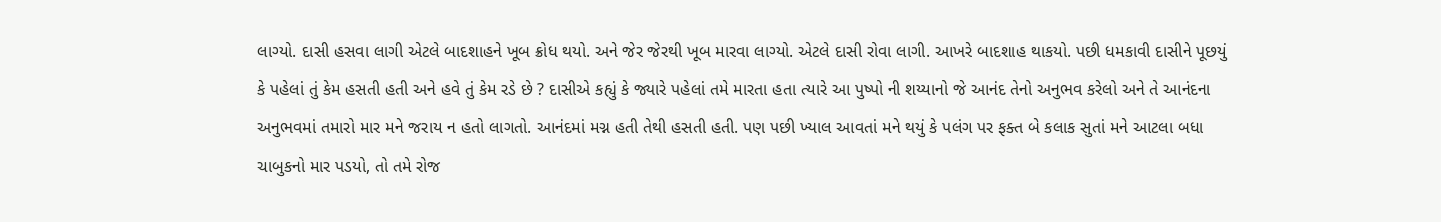લાગ્યો. દાસી હસવા લાગી એટલે બાદશાહને ખૂબ ક્રોધ થયો. અને જેર જેરથી ખૂબ મારવા લાગ્યો. એટલે દાસી રોવા લાગી. આખરે બાદશાહ થાકયો. પછી ધમકાવી દાસીને પૂછયું કે પહેલાં તું કેમ હસતી હતી અને હવે તું કેમ રડે છે ? દાસીએ કહ્યું કે જ્યારે પહેલાં તમે મારતા હતા ત્યારે આ પુષ્પો ની શય્યાનો જે આનંદ તેનો અનુભવ કરેલો અને તે આનંદના અનુભવમાં તમારો માર મને જરાય ન હતો લાગતો. આનંદમાં મગ્ન હતી તેથી હસતી હતી. પણ પછી ખ્યાલ આવતાં મને થયું કે પલંગ પર ફક્ત બે કલાક સુતાં મને આટલા બધા ચાબુકનો માર પડયો, તો તમે રોજ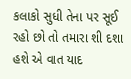કલાકો સુધી તેના પર સૂઈ રહો છો તો તમારા શી દશા હશે એ વાત યાદ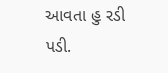આવતા હુ રડી પડી.